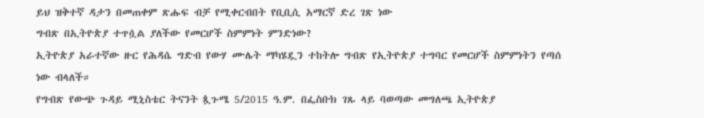ይህ ዝቅተኛ ዳታን በመጠቀም ጽሑፍ ብቻ የሚቀርብበት የቢቢሲ አማርኛ ድረ ገጽ ነው
ግብጽ በኢትዮጵያ ተጥሷል ያለችው የመርሆች ስምምነት ምንድነው?
ኢትዮጵያ አራተኛው ዙር የሕዳሴ ግድብ የውሃ ሙሌት ማካሄዷን ተከትሎ ግብጽ የኢትዮጵያ ተግባር የመርሆች ስምምነትን የጣሰ ነው ብላለች።
የግብጽ የውጭ ጉዳይ ሚኒስቴር ትናንት ጷጉሜ 5/2015 ዓ.ም. በፌስቡክ ገጹ ላይ ባወጣው መግለጫ ኢትዮጵያ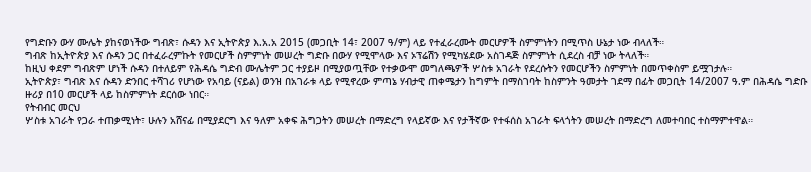የግድቡን ውሃ ሙሌት ያከናወነችው ግብጽ፣ ሱዳን እና ኢትዮጵያ እ.አ.አ 2015 (መጋቢት 14፣ 2007 ዓ/ም) ላይ የተፈራረሙት መርሆዎች ስምምነትን በሚጥስ ሁኔታ ነው ብላለች።
ግብጽ ከኢትዮጵያ እና ሱዳን ጋር በተፈራረምኩት የመርሆች ስምምነት መሠረት ግድቡ በውሃ የሚሞላው እና ኦፕሬሽን የሚካሄደው አስገዳጅ ስምምነት ሲደረስ ብቻ ነው ትላለች።
ከዚህ ቀደም ግብጽም ሆነች ሱዳን በተለይም የሕዳሴ ግድብ ሙሌትም ጋር ተያይዞ በሚያወጧቸው የተቃውሞ መግለጫዎች ሦስቱ አገራት የደረሱትን የመርሆችን ስምምነት በመጥቀስም ይሟገታሉ።
ኢትዮጵያ፣ ግብጽ እና ሱዳን ድንበር ተሻገሪ የሆነው የአባይ (ናይል) ወንዝ በአገራቱ ላይ የሚኖረው ምጣኔ ሃብታዊ ጠቀሜታን ከግምት በማስገባት ከስምንት ዓመታት ገደማ በፊት መጋቢት 14/2007 ዓ.ም በሕዳሴ ግድቡ ዙሪያ በ10 መርሆች ላይ ከስምምነት ደርሰው ነበር።
የትብብር መርህ
ሦስቱ አገራት የጋራ ተጠቃሚነት፣ ሁሉን አሸናፊ በሚያደርግ እና ዓለም አቀፍ ሕግጋትን መሠረት በማድረግ የላይኛው እና የታችኛው የተፋሰስ አገራት ፍላጎትን መሠረት በማድረግ ለመተባበር ተስማምተዋል።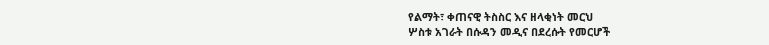የልማት፣ ቀጠናዊ ትስስር እና ዘላቂነት መርህ
ሦስቱ አገራት በሱዳን መዲና በደረሱት የመርሆች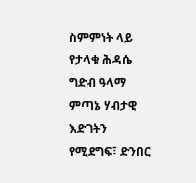ስምምነት ላይ የታላቁ ሕዳሴ ግድብ ዓላማ ምጣኔ ሃብታዊ እድገትን የሚደግፍ፣ ድንበር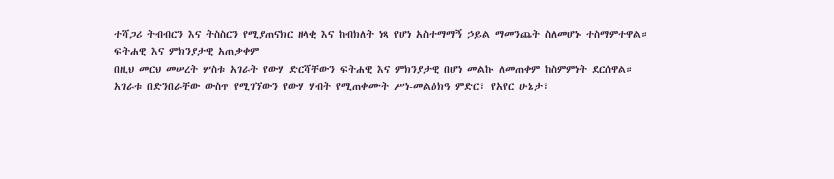ተሻጋሪ ትብብርን እና ትስስርን የሚያጠናክር ዘላቂ እና ከብክለት ነጻ የሆነ አስተማማኝ ኃይል ማመንጨት ስለመሆኑ ተስማምተዋል።
ፍትሐዊ እና ምክንያታዊ አጠቃቀም
በዚህ መርህ መሠረት ሦስቱ አገራት የውሃ ድርሻቸውን ፍትሐዊ እና ምክንያታዊ በሆነ መልኩ ለመጠቀም ከስምምነት ደርሰዋል።
አገራቱ በድንበራቸው ውስጥ የሚገኘውን የውሃ ሃብት የሚጠቀሙት ሥነ-መልዕክዓ ምድር፣ የአየር ሁኔታ፣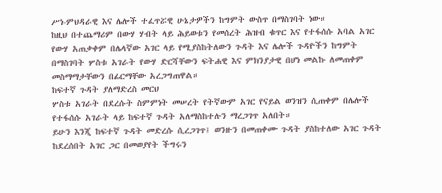ሥነ-ምህዳራዊ እና ሌሎች ተፈጥሯዊ ሁኔታዎችን ከግምት ውስጥ በማስገባት ነው።
ከዚህ በተጨማሪም በውሃ ሃብት ላይ ሕይወቱን የመሰረት ሕዝብ ቁጥር እና የተፋሰሱ አባል አገር የውሃ አጠቃቀም በሌላኛው አገር ላይ የሚያስከትለውን ጉዳት እና ሌሎች ጉዳዮችን ከግምት በማስገባት ሦስቱ አገራት የውሃ ድርሻቸውን ፍትሐዊ እና ምክንያታዊ በሆነ መልኩ ለመጠቀም መስማማታቸውን በፊርማቸው አረጋግጠዋል።
ከፍተኛ ጉዳት ያለማድረስ መርህ
ሦስቱ አገራት በደረሱት ስምምነት መሠረት የትኛውም አገር የናይል ወንዝን ሲጠቀም በሌሎች የተፋሰሱ አገራት ላይ ከፍተኛ ጉዳት አለማስከተሉን ማረጋገጥ አለበት።
ይሁን እንጂ ከፍተኛ ጉዳት መድረሱ ሲረጋገጥ፤ ወንዙን በመጠቀሙ ጉዳት ያስከተለው አገር ጉዳት ከደረሰበት አገር ጋር በመወያየት ችግሩን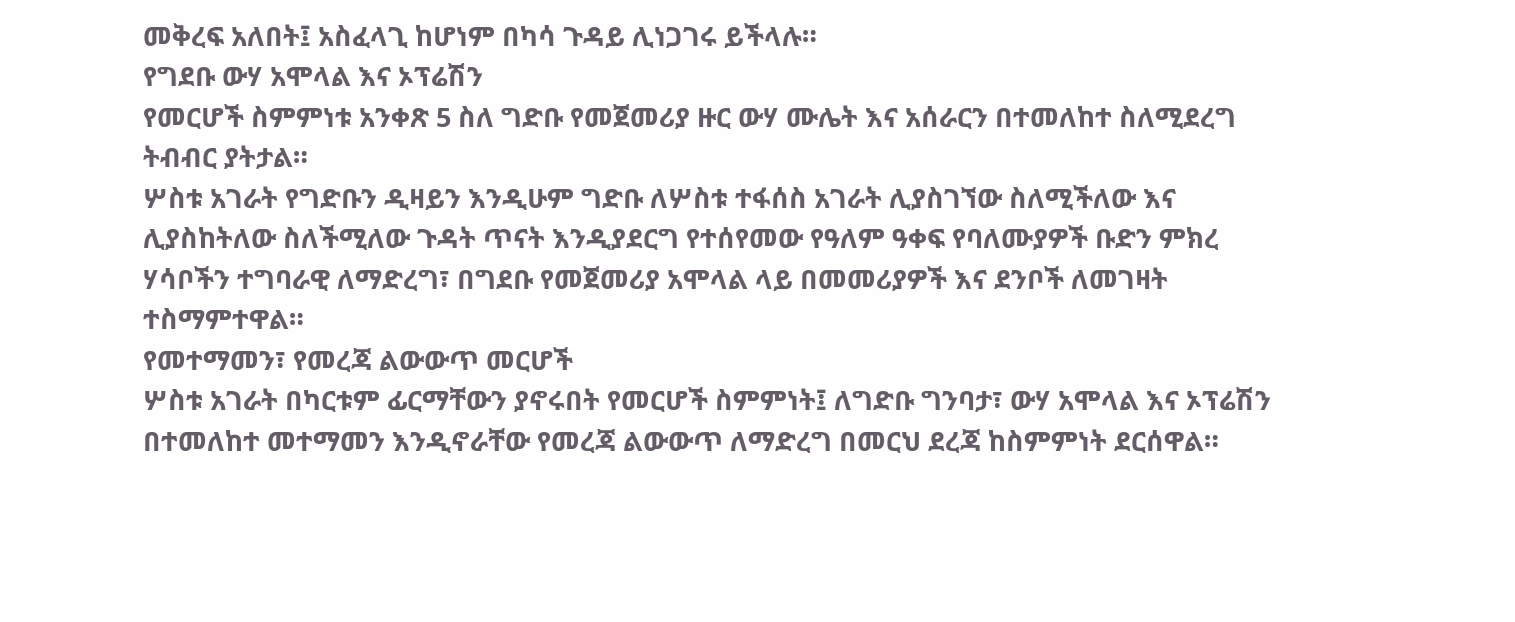መቅረፍ አለበት፤ አስፈላጊ ከሆነም በካሳ ጉዳይ ሊነጋገሩ ይችላሉ።
የግደቡ ውሃ አሞላል እና ኦፕሬሽን
የመርሆች ስምምነቱ አንቀጽ 5 ስለ ግድቡ የመጀመሪያ ዙር ውሃ ሙሌት እና አሰራርን በተመለከተ ስለሚደረግ ትብብር ያትታል።
ሦስቱ አገራት የግድቡን ዲዛይን እንዲሁም ግድቡ ለሦስቱ ተፋሰስ አገራት ሊያስገኘው ስለሚችለው እና ሊያስከትለው ስለችሚለው ጉዳት ጥናት እንዲያደርግ የተሰየመው የዓለም ዓቀፍ የባለሙያዎች ቡድን ምክረ ሃሳቦችን ተግባራዊ ለማድረግ፣ በግደቡ የመጀመሪያ አሞላል ላይ በመመሪያዎች እና ደንቦች ለመገዛት ተስማምተዋል።
የመተማመን፣ የመረጃ ልውውጥ መርሆች
ሦስቱ አገራት በካርቱም ፊርማቸውን ያኖሩበት የመርሆች ስምምነት፤ ለግድቡ ግንባታ፣ ውሃ አሞላል እና ኦፕሬሽን በተመለከተ መተማመን እንዲኖራቸው የመረጃ ልውውጥ ለማድረግ በመርህ ደረጃ ከስምምነት ደርሰዋል።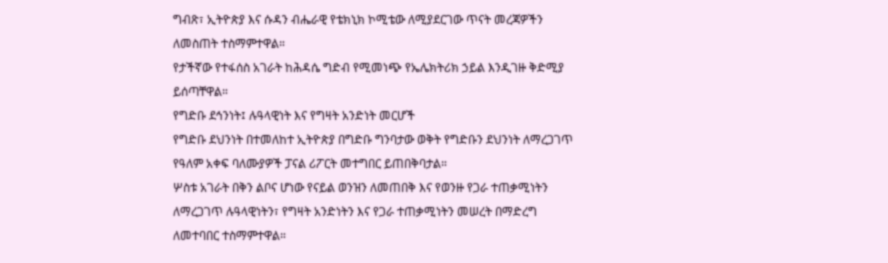ግብጽ፣ ኢትዮጵያ እና ሱዳን ብሔራዊ የቴክኒክ ኮሚቴው ለሚያደርገው ጥናት መረጃዎችን ለመስጠት ተስማምተዋል።
የታችኛው የተፋሰስ አገራት ከሕዳሴ ግድብ የሚመነጭ የኤሌክትሪክ ኃይል እንዲገዙ ቅድሚያ ይሰጣቸዋል።
የግድቡ ደኅንነት፤ ሉዓላዊነት እና የግዛት አንድነት መርሆች
የግድቡ ደህንነት በተመለከተ ኢትዮጵያ በግድቡ ግንባታው ወቅት የግድቡን ደህንነት ለማረጋገጥ የዓለም አቀፍ ባለሙያዎች ፓናል ሪፖርት መተግበር ይጠበቅባታል።
ሦስቱ አገራት በቅን ልቦና ሆነው የናይል ወንዝን ለመጠበቅ እና የወንዙ የጋራ ተጠቃሚነትን ለማረጋገጥ ሉዓላዊነትን፣ የግዛት አንድነትን እና የጋራ ተጠቃሚነትን መሠረት በማድረግ ለመተባበር ተስማምተዋል።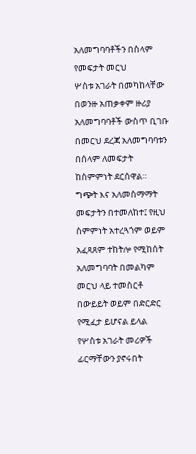አለመግባባቶችን በስላም የመፍታት መርህ
ሦስቱ አገራት በመካከላቸው በወንዙ አጠቃቀም ዙሪያ አለመግባባቶች ውስጥ ቢገቡ በመርህ ደረጃ አለመግባባቱን በሰላም ለመፍታት ከስምምነት ደርሰዋል።
ግጭት እና አለመስማማት መፍታትን በተመለከተ፤ የዚህ ስምምነት አተረጓጎም ወይም አፈጻጸም ተከትሎ የሚከሰት አለመግባባት በመልካም መርህ ላይ ተመስርቶ በውይይት ወይም በድርድር የሚፈታ ይሆናል ይላል የሦስቱ አገራት መሪዎች ፊርማቸውን ያኖሩበት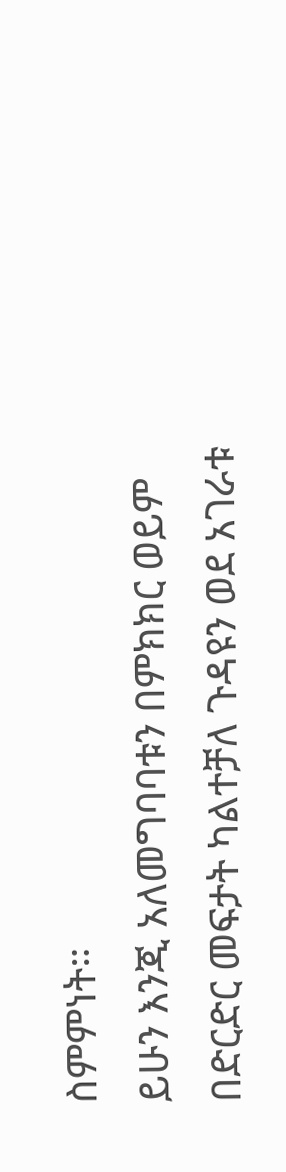ስምምነት።
ይሁን እንጂ አለመግባባቱን በምክክር ወይም በድርድር መፍታት ካልተቻለ ጉዳዩን ወደ አገራቱ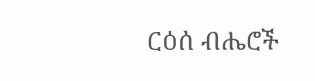ርዕሰ ብሔሮች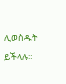ሊወስዱት ይችላሉ።